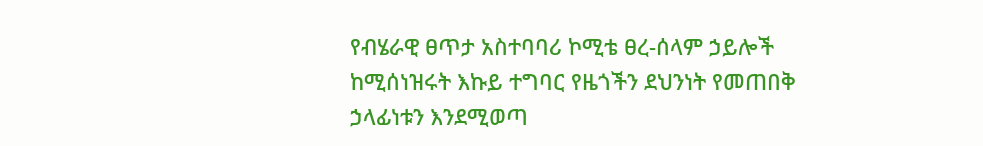የብሄራዊ ፀጥታ አስተባባሪ ኮሚቴ ፀረ-ሰላም ኃይሎች ከሚሰነዝሩት እኩይ ተግባር የዜጎችን ደህንነት የመጠበቅ ኃላፊነቱን እንደሚወጣ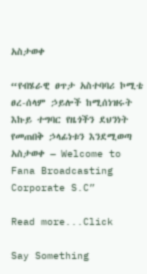አስታወቀ

“የብሄራዊ ፀጥታ አስተባባሪ ኮሚቴ ፀረ-ሰላም ኃይሎች ከሚሰነዝሩት እኩይ ተግባር የዜጎችን ደህንነት የመጠበቅ ኃላፊነቱን እንደሚወጣ አስታወቀ – Welcome to Fana Broadcasting Corporate S.C”

Read more...Click

Say Something